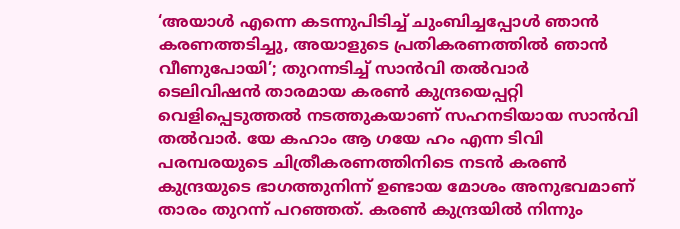‘അയാൾ എന്നെ കടന്നുപിടിച്ച് ചുംബിച്ചപ്പോൾ ഞാൻ കരണത്തടിച്ചു, അയാളുടെ പ്രതികരണത്തിൽ ഞാൻ വീണുപോയി’; തുറന്നടിച്ച് സാൻവി തൽവാർ
ടെലിവിഷൻ താരമായ കരൺ കുന്ദ്രയെപ്പറ്റി വെളിപ്പെടുത്തൽ നടത്തുകയാണ് സഹനടിയായ സാൻവി തൽവാർ. യേ കഹാം ആ ഗയേ ഹം എന്ന ടിവി പരമ്പരയുടെ ചിത്രീകരണത്തിനിടെ നടൻ കരൺ കുന്ദ്രയുടെ ഭാഗത്തുനിന്ന് ഉണ്ടായ മോശം അനുഭവമാണ് താരം തുറന്ന് പറഞ്ഞത്. കരൺ കുന്ദ്രയിൽ നിന്നും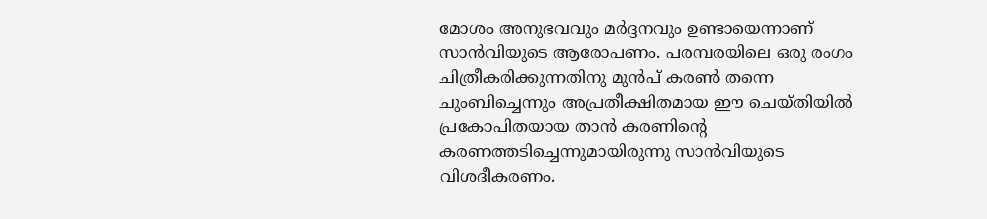മോശം അനുഭവവും മർദ്ദനവും ഉണ്ടായെന്നാണ് സാൻവിയുടെ ആരോപണം. പരമ്പരയിലെ ഒരു രംഗം ചിത്രീകരിക്കുന്നതിനു മുൻപ് കരൺ തന്നെ ചുംബിച്ചെന്നും അപ്രതീക്ഷിതമായ ഈ ചെയ്തിയിൽ പ്രകോപിതയായ താൻ കരണിൻ്റെ കരണത്തടിച്ചെന്നുമായിരുന്നു സാൻവിയുടെ വിശദീകരണം.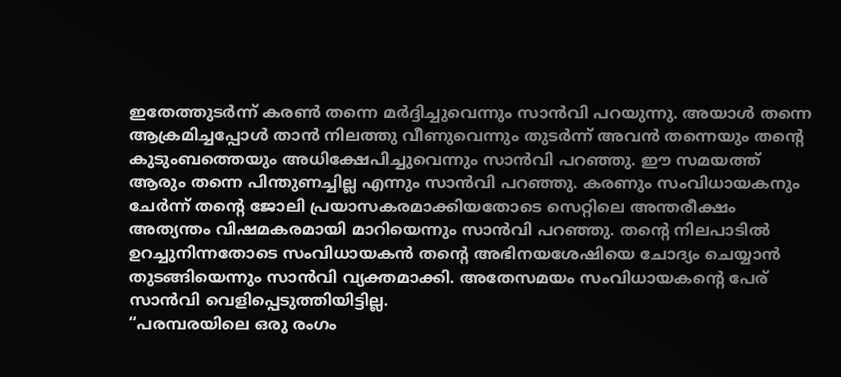ഇതേത്തുടർന്ന് കരൺ തന്നെ മർദ്ദിച്ചുവെന്നും സാൻവി പറയുന്നു. അയാൾ തന്നെ ആക്രമിച്ചപ്പോൾ താൻ നിലത്തു വീണുവെന്നും തുടർന്ന് അവൻ തന്നെയും തന്റെ കുടുംബത്തെയും അധിക്ഷേപിച്ചുവെന്നും സാൻവി പറഞ്ഞു. ഈ സമയത്ത് ആരും തന്നെ പിന്തുണച്ചില്ല എന്നും സാൻവി പറഞ്ഞു. കരണും സംവിധായകനും ചേർന്ന് തൻ്റെ ജോലി പ്രയാസകരമാക്കിയതോടെ സെറ്റിലെ അന്തരീക്ഷം അത്യന്തം വിഷമകരമായി മാറിയെന്നും സാൻവി പറഞ്ഞു. തന്റെ നിലപാടിൽ ഉറച്ചുനിന്നതോടെ സംവിധായകൻ തൻ്റെ അഭിനയശേഷിയെ ചോദ്യം ചെയ്യാൻ തുടങ്ങിയെന്നും സാൻവി വ്യക്തമാക്കി. അതേസമയം സംവിധായകന്റെ പേര് സാൻവി വെളിപ്പെടുത്തിയിട്ടില്ല.
“പരമ്പരയിലെ ഒരു രംഗം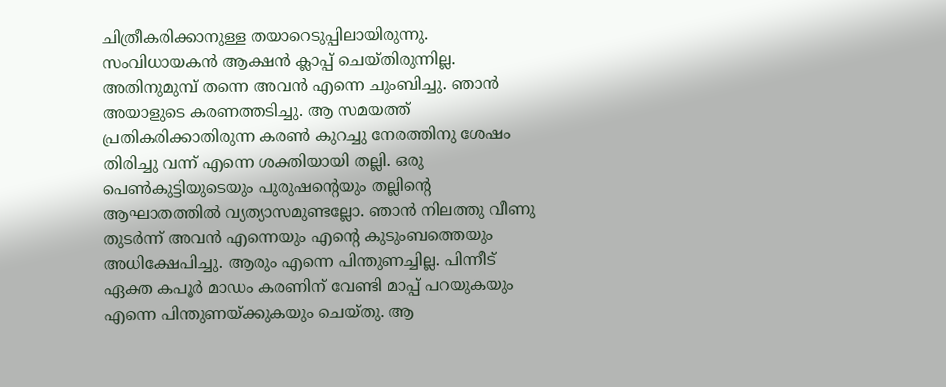ചിത്രീകരിക്കാനുള്ള തയാറെടുപ്പിലായിരുന്നു. സംവിധായകൻ ആക്ഷൻ ക്ലാപ്പ് ചെയ്തിരുന്നില്ല. അതിനുമുമ്പ് തന്നെ അവൻ എന്നെ ചുംബിച്ചു. ഞാൻ അയാളുടെ കരണത്തടിച്ചു. ആ സമയത്ത് പ്രതികരിക്കാതിരുന്ന കരൺ കുറച്ചു നേരത്തിനു ശേഷം തിരിച്ചു വന്ന് എന്നെ ശക്തിയായി തല്ലി. ഒരു പെൺകുട്ടിയുടെയും പുരുഷന്റെയും തല്ലിന്റെ ആഘാതത്തിൽ വ്യത്യാസമുണ്ടല്ലോ. ഞാൻ നിലത്തു വീണു തുടർന്ന് അവൻ എന്നെയും എൻ്റെ കുടുംബത്തെയും അധിക്ഷേപിച്ചു. ആരും എന്നെ പിന്തുണച്ചില്ല. പിന്നീട് ഏക്ത കപൂർ മാഡം കരണിന് വേണ്ടി മാപ്പ് പറയുകയും എന്നെ പിന്തുണയ്ക്കുകയും ചെയ്തു. ആ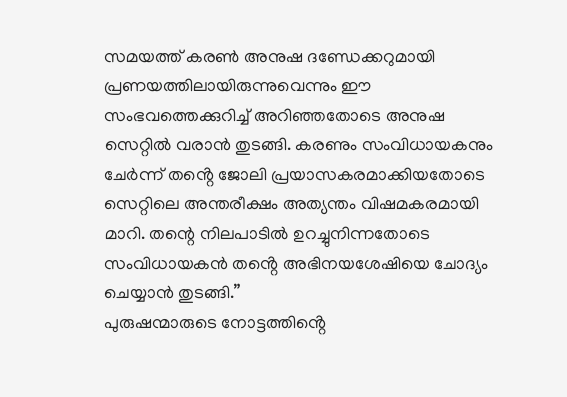സമയത്ത് കരൺ അനുഷ ദണ്ഡേക്കറുമായി പ്രണയത്തിലായിരുന്നുവെന്നും ഈ സംഭവത്തെക്കുറിച്ച് അറിഞ്ഞതോടെ അനുഷ സെറ്റിൽ വരാൻ തുടങ്ങി. കരണും സംവിധായകനും ചേർന്ന് തൻ്റെ ജോലി പ്രയാസകരമാക്കിയതോടെ സെറ്റിലെ അന്തരീക്ഷം അത്യന്തം വിഷമകരമായി മാറി. തന്റെ നിലപാടിൽ ഉറച്ചുനിന്നതോടെ സംവിധായകൻ തൻ്റെ അഭിനയശേഷിയെ ചോദ്യം ചെയ്യാൻ തുടങ്ങി.”
പുരുഷന്മാരുടെ നോട്ടത്തിൻ്റെ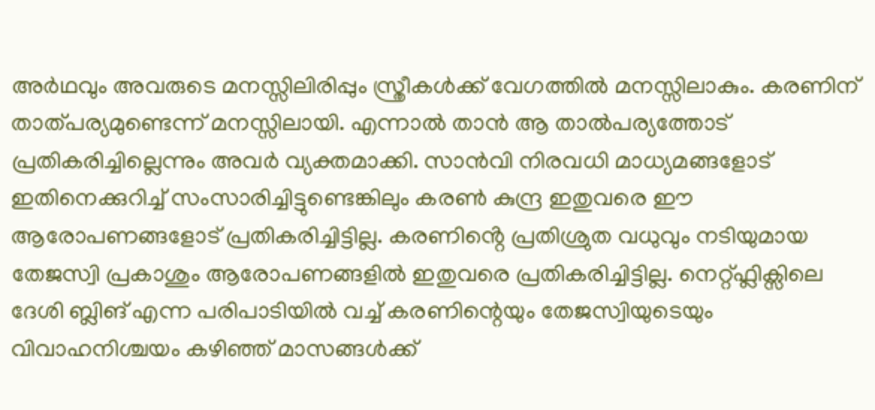അർഥവും അവരുടെ മനസ്സിലിരിപ്പും സ്ത്രീകൾക്ക് വേഗത്തിൽ മനസ്സിലാകും. കരണിന് താത്പര്യമുണ്ടെന്ന് മനസ്സിലായി. എന്നാൽ താൻ ആ താൽപര്യത്തോട് പ്രതികരിച്ചില്ലെന്നും അവർ വ്യക്തമാക്കി. സാൻവി നിരവധി മാധ്യമങ്ങളോട് ഇതിനെക്കുറിച്ച് സംസാരിച്ചിട്ടുണ്ടെങ്കിലും കരൺ കുന്ദ്ര ഇതുവരെ ഈ ആരോപണങ്ങളോട് പ്രതികരിച്ചിട്ടില്ല. കരണിൻ്റെ പ്രതിശ്രുത വധുവും നടിയുമായ തേജസ്വി പ്രകാശും ആരോപണങ്ങളിൽ ഇതുവരെ പ്രതികരിച്ചിട്ടില്ല. നെറ്റ്ഫ്ലിക്സിലെ ദേശി ബ്ലിങ് എന്ന പരിപാടിയിൽ വച്ച് കരണിന്റെയും തേജസ്വിയുടെയും വിവാഹനിശ്ചയം കഴിഞ്ഞ് മാസങ്ങൾക്ക്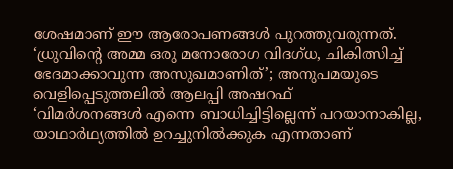ശേഷമാണ് ഈ ആരോപണങ്ങൾ പുറത്തുവരുന്നത്.
‘ധ്രുവിൻ്റെ അമ്മ ഒരു മനോരോഗ വിദഗ്ധ, ചികിത്സിച്ച് ഭേദമാക്കാവുന്ന അസുഖമാണിത്’; അനുപമയുടെ വെളിപ്പെടുത്തലിൽ ആലപ്പി അഷറഫ്
‘വിമർശനങ്ങൾ എന്നെ ബാധിച്ചിട്ടില്ലെന്ന് പറയാനാകില്ല, യാഥാർഥ്യത്തിൽ ഉറച്ചുനിൽക്കുക എന്നതാണ്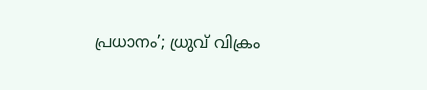പ്രധാനം’; ധ്രുവ് വിക്രം